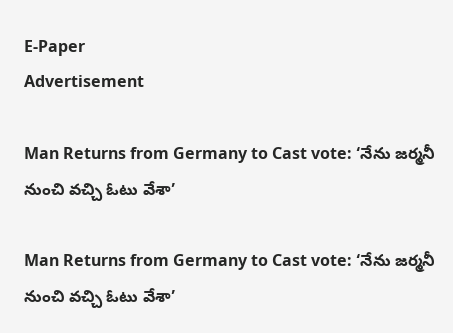E-Paper
Advertisement

Man Returns from Germany to Cast vote: ‘నేను జర్మనీ నుంచి వచ్చి ఓటు వేశా’

Man Returns from Germany to Cast vote: ‘నేను జర్మనీ నుంచి వచ్చి ఓటు వేశా’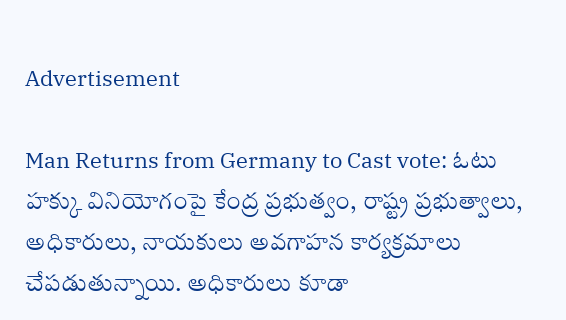Advertisement

Man Returns from Germany to Cast vote: ఓటు హక్కు వినియోగంపై కేంద్ర ప్రభుత్వం, రాష్ట్ర ప్రభుత్వాలు, అధికారులు, నాయకులు అవగాహన కార్యక్రమాలు చేపడుతున్నాయి. అధికారులు కూడా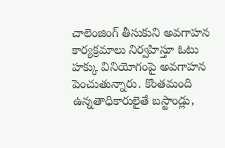చాలెంజింగ్ తీసుకుని అవగాహన కార్యక్రమాలు నిర్వహిస్తూ ఓటు హక్కు వినియోగంపై అవగాహన పెంచుతున్నారు. కొంతమంది ఉన్నతాధికారులైతే బస్టాండ్లు,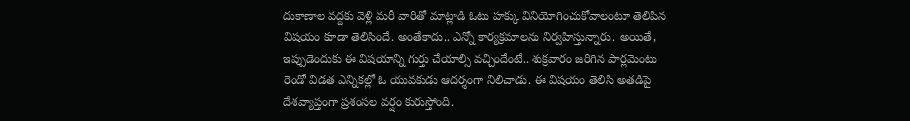దుకాణాల వద్దకు వెళ్లి మరీ వారితో మాట్లాడి ఓటు హక్కు వినియోగించుకోవాలంటూ తెలిపిన విషయం కూడా తెలిసిందే. అంతేకాదు.. ఎన్నో కార్యక్రమాలను నిర్వహిస్తున్నారు. అయితే, ఇప్పుడెందుకు ఈ విషయాన్ని గుర్తు చేయాల్సి వచ్చిందేంటే.. శుక్రవారం జరిగిన పార్లమెంటు రెండో విడత ఎన్నికల్లో ఓ యువకుడు ఆదర్శంగా నిలిచాడు. ఈ విషయం తెలిసి అతడిపై దేశవ్యాప్తంగా ప్రశంసల వర్షం కురుస్తోంది.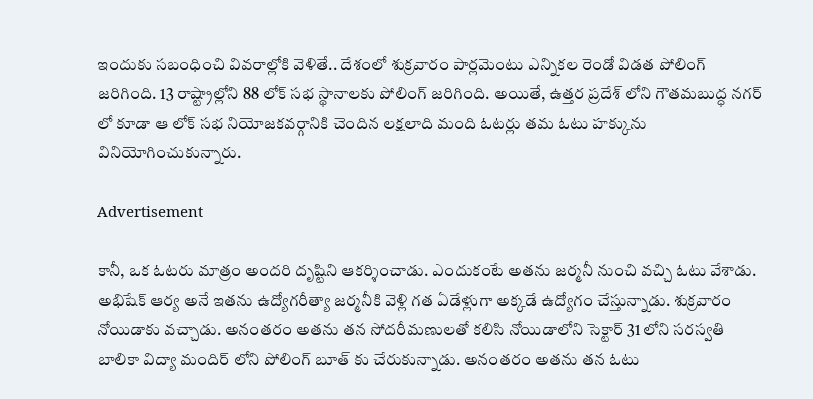ఇందుకు సబంధించి వివరాల్లోకి వెళితే.. దేశంలో శుక్రవారం పార్లమెంటు ఎన్నికల రెండో విడత పోలింగ్ జరిగింది. 13 రాష్ట్రాల్లోని 88 లోక్ సభ స్థానాలకు పోలింగ్ జరిగింది. అయితే, ఉత్తర ప్రదేశ్ లోని గౌతమబుద్ధ నగర్ లో కూడా ఆ లోక్ సభ నియోజకవర్గానికి చెందిన లక్షలాది మంది ఓటర్లు తమ ఓటు హక్కును వినియోగించుకున్నారు.

Advertisement

కానీ, ఒక ఓటరు మాత్రం అందరి దృష్టిని ఆకర్శించాడు. ఎందుకంటే అతను జర్మనీ నుంచి వచ్చి ఓటు వేశాడు. అభిషేక్ ఆర్య అనే ఇతను ఉద్యోగరీత్యా జర్మనీకి వెళ్లి గత ఏడేళ్లుగా అక్కడే ఉద్యోగం చేస్తున్నాడు. శుక్రవారం నోయిడాకు వచ్చాడు. అనంతరం అతను తన సోదరీమణులతో కలిసి నోయిడాలోని సెక్టార్ 31 లోని సరస్వతి బాలికా విద్యా మందిర్ లోని పోలింగ్ బూత్ కు చేరుకున్నాడు. అనంతరం అతను తన ఓటు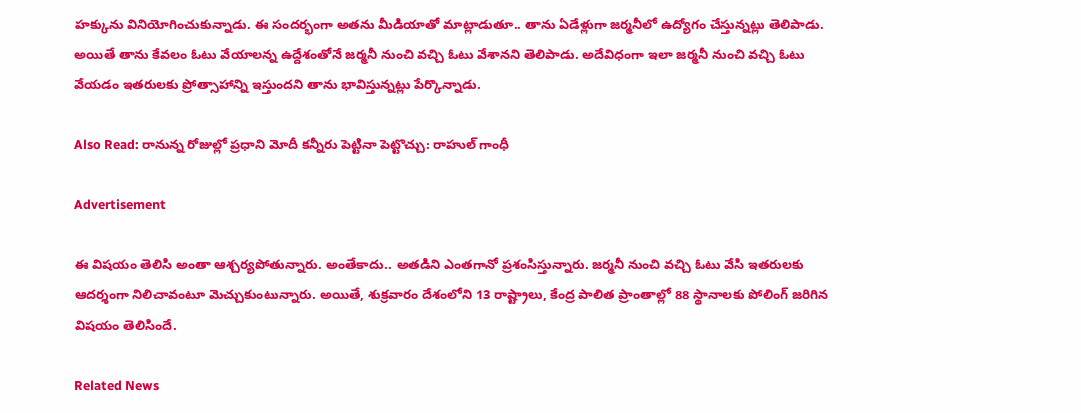హక్కును వినియోగించుకున్నాడు. ఈ సందర్భంగా అతను మీడియాతో మాట్లాడుతూ.. తాను ఏడేళ్లుగా జర్మనీలో ఉద్యోగం చేస్తున్నట్లు తెలిపాడు. అయితే తాను కేవలం ఓటు వేయాలన్న ఉద్దేశంతోనే జర్మనీ నుంచి వచ్చి ఓటు వేశానని తెలిపాడు. అదేవిధంగా ఇలా జర్మనీ నుంచి వచ్చి ఓటు వేయడం ఇతరులకు ప్రోత్సాహాన్ని ఇస్తుందని తాను భావిస్తున్నట్లు పేర్కొన్నాడు.

Also Read: రానున్న రోజుల్లో ప్రధాని మోదీ కన్నీరు పెట్టినా పెట్టొచ్చు: రాహుల్ గాంధీ

Advertisement

ఈ విషయం తెలిసి అంతా ఆశ్చర్యపోతున్నారు. అంతేకాదు.. అతడిని ఎంతగానో ప్రశంసిస్తున్నారు. జర్మనీ నుంచి వచ్చి ఓటు వేసి ఇతరులకు ఆదర్శంగా నిలిచావంటూ మెచ్చుకుంటున్నారు. అయితే, శుక్రవారం దేశంలోని 13 రాష్ట్రాలు, కేంద్ర పాలిత ప్రాంతాల్లో 88 స్థానాలకు పోలింగ్ జరిగిన విషయం తెలిసిందే.

Related News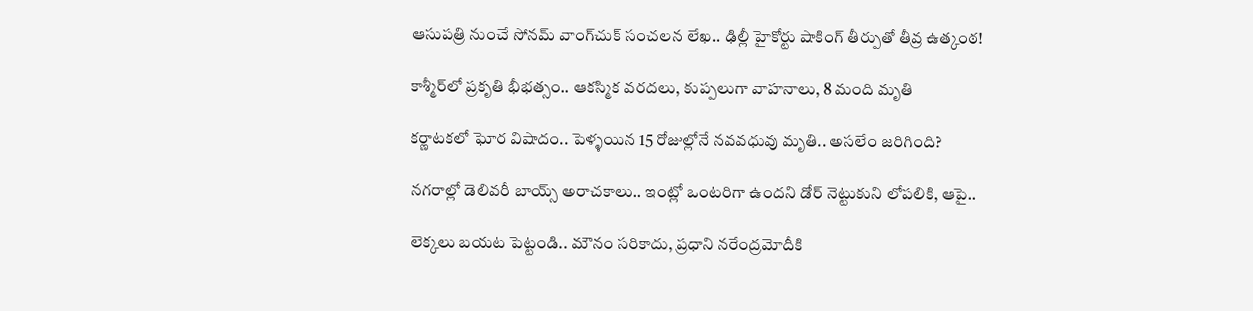ఆసుపత్రి నుంచే సోనమ్ వాంగ్‌చుక్ సంచలన లేఖ.. ఢిల్లీ హైకోర్టు షాకింగ్ తీర్పుతో తీవ్ర ఉత్కంఠ!

కాశ్మీర్‌లో ప్రకృతి భీభత్సం.. ఆకస్మిక వరదలు, కుప్పలుగా వాహనాలు, 8 మంది మృతి

కర్ణాటకలో ఘోర విషాదం.. పెళ్ళయిన 15 రోజుల్లోనే నవవధువు మృతి.. అసలేం జరిగింది?

నగరాల్లో డెలివరీ బాయ్స్ అరాచకాలు.. ఇంట్లో ఒంటరిగా ఉందని డోర్ నెట్టుకుని లోపలికి, ఆపై..

లెక్కలు బయట పెట్టండి.. మౌనం సరికాదు, ప్రధాని నరేంద్రమోదీకి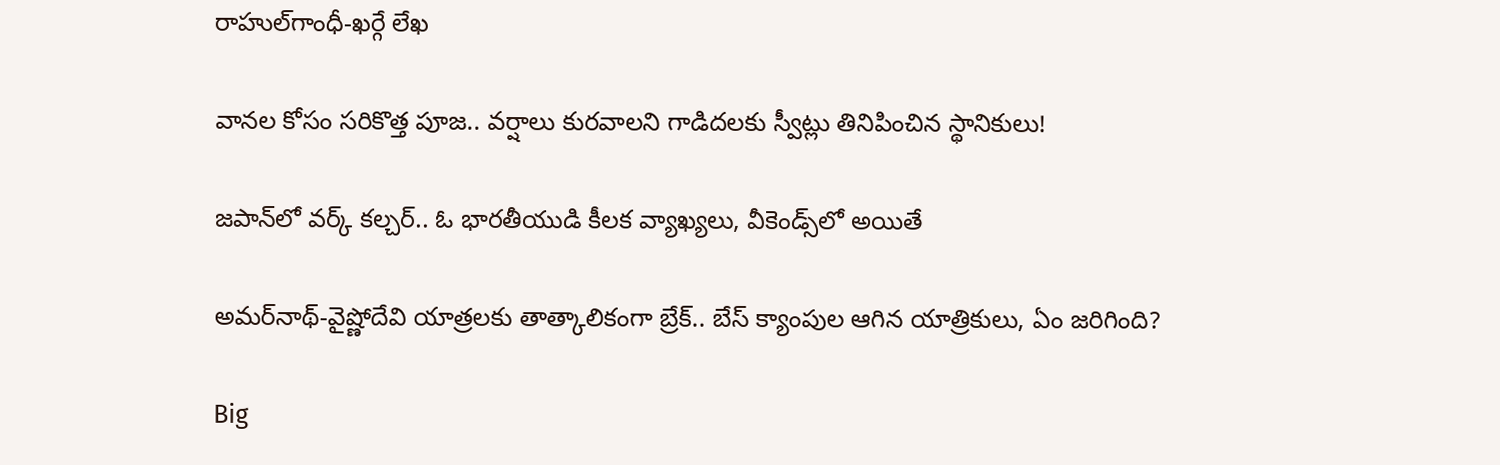రాహుల్‌‌గాంధీ-ఖర్గే లేఖ

వానల కోసం సరికొత్త పూజ.. వర్షాలు కురవాలని గాడిదలకు స్వీట్లు తినిపించిన స్థానికులు!

జపాన్‌లో వర్క్ కల్చర్.. ఓ భారతీయుడి కీలక వ్యాఖ్యలు, వీకెండ్స్‌లో అయితే

అమర్‌నాథ్-వైష్ణోదేవి యాత్రలకు తాత్కాలికంగా బ్రేక్.. బేస్ క్యాంపుల ఆగిన యాత్రికులు, ఏం జరిగింది?

Big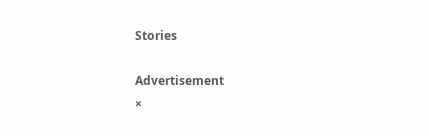Stories

Advertisement
×